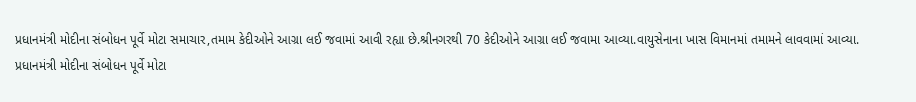પ્રધાનમંત્રી મોદીના સંબોધન પૂર્વે મોટા સમાચાર,તમામ કેદીઓને આગ્રા લઈ જવામાં આવી રહ્યા છે.શ્રીનગરથી 70 કેદીઓને આગ્રા લઈ જવામા આવ્યા.વાયુસેનાના ખાસ વિમાનમાં તમામને લાવવામાં આવ્યા.
પ્રધાનમંત્રી મોદીના સંબોધન પૂર્વે મોટા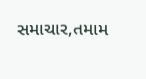સમાચાર,તમામ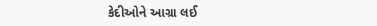કેદીઓને આગ્રા લઈ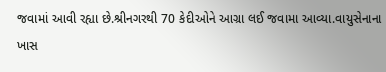જવામાં આવી રહ્યા છે.શ્રીનગરથી 70 કેદીઓને આગ્રા લઈ જવામા આવ્યા.વાયુસેનાના ખાસ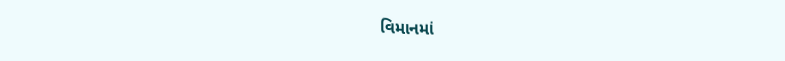વિમાનમાં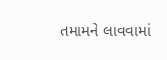તમામને લાવવામાં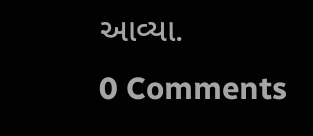આવ્યા.
0 Comments